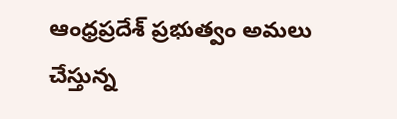ఆంధ్రప్రదేశ్ ప్రభుత్వం అమలు చేస్తున్న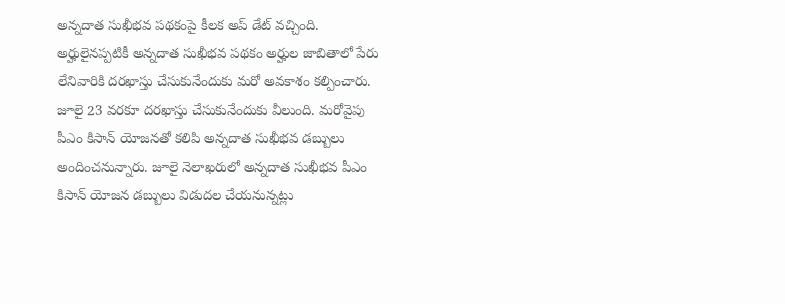అన్నదాత సుఖీభవ పథకంపై కీలక అప్ డేట్ వచ్చింది. అర్హులైనప్పటికీ అన్నదాత సుఖీభవ పథకం అర్హుల జాబితాలో పేరు లేనివారికి దరఖాస్తు చేసుకునేందుకు మరో అవకాశం కల్పించారు. జూలై 23 వరకూ దరఖాస్తు చేసుకునేందుకు వీలుంది. మరోవైపు పీఎం కిసాన్ యోజనతో కలిపి అన్నదాత సుఖీభవ డబ్బులు అందించనున్నారు. జూలై నెలాఖరులో అన్నదాత సుఖీభవ పీఎం కిసాన్ యోజన డబ్బులు విడుదల చేయనున్నట్లు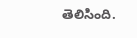తెలిసింది.